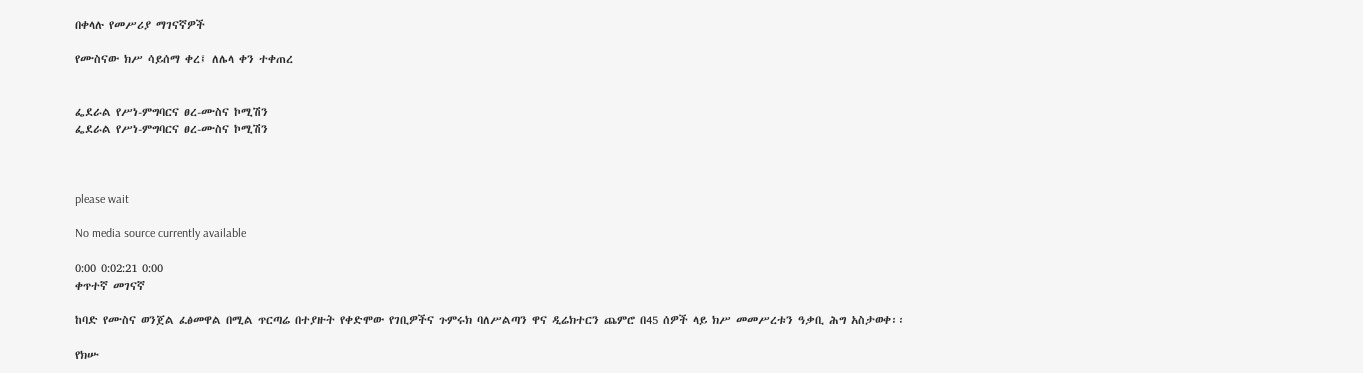በቀላሉ የመሥሪያ ማገናኛዎች

የሙስናው ክሥ ሳይሰማ ቀረ፤ ለሌላ ቀን ተቀጠረ


ፌደራል የሥነ-ምግባርና ፀረ-ሙስና ኮሚሽን
ፌደራል የሥነ-ምግባርና ፀረ-ሙስና ኮሚሽን



please wait

No media source currently available

0:00 0:02:21 0:00
ቀጥተኛ መገናኛ

ከባድ የሙስና ወንጀል ፈፅመዋል በሚል ጥርጣሬ በተያዙት የቀድሞው የገቢዎችና ጉምሩክ ባለሥልጣን ዋና ዲሬክተርን ጨምሮ በ45 ሰዎች ላይ ክሥ መመሥረቱን ዓቃቢ ሕግ አስታወቀ፡፡

የክሡ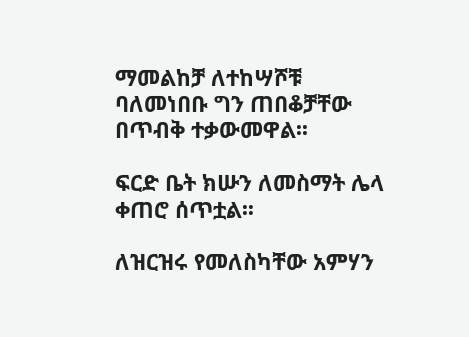ማመልከቻ ለተከሣሾቹ ባለመነበቡ ግን ጠበቆቻቸው በጥብቅ ተቃውመዋል፡፡

ፍርድ ቤት ክሡን ለመስማት ሌላ ቀጠሮ ሰጥቷል፡፡

ለዝርዝሩ የመለስካቸው አምሃን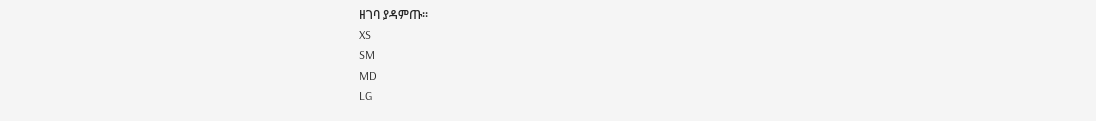ዘገባ ያዳምጡ፡፡
XS
SM
MD
LG